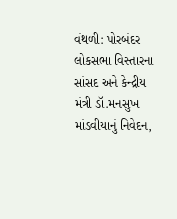વંથળી: પોરબંદર લોકસભા વિસ્તારના સાંસદ અને કેન્દ્રીય મંત્રી ડૉ.મનસુખ માંડવીયાનું નિવેદન,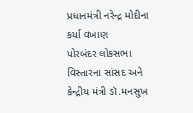પ્રધાનમંત્રી નરેન્દ્ર મોદીના કર્યા વખાણ
પોરબંદર લોકસભા વિસ્તારના સાંસદ અને કેન્દ્રીય મંત્રી ડૉ.મનસુખ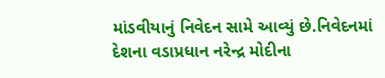માંડવીયાનું નિવેદન સામે આવ્યું છે.નિવેદનમાં દેશના વડાપ્રધાન નરેન્દ્ર મોદીના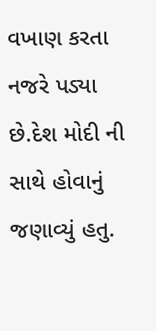વખાણ કરતા નજરે પડ્યા છે.દેશ મોદી ની સાથે હોવાનું જણાવ્યું હતુ.